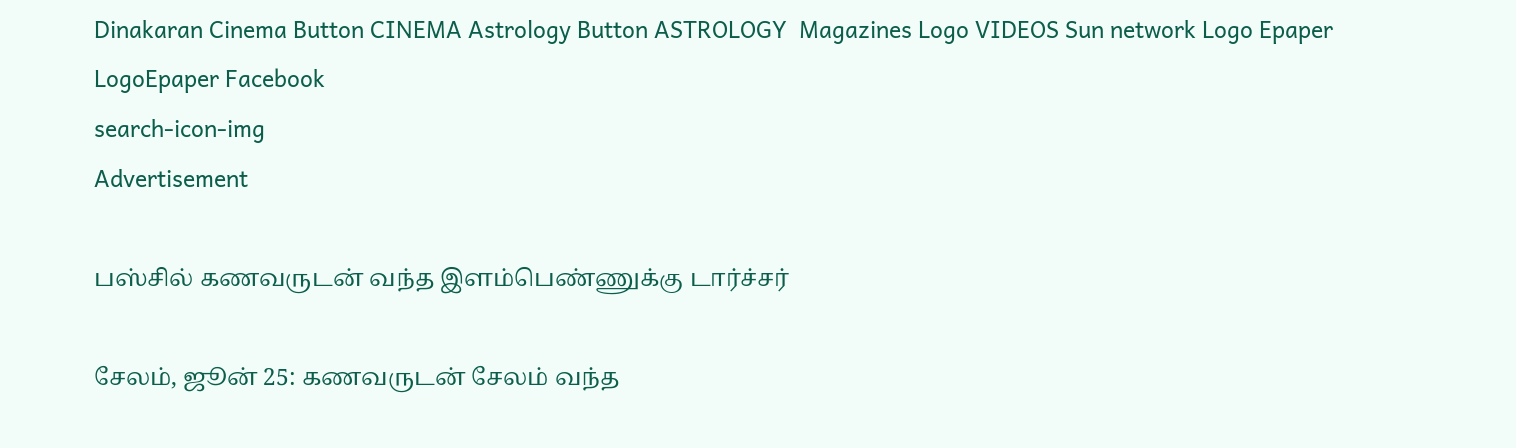Dinakaran Cinema Button CINEMA Astrology Button ASTROLOGY  Magazines Logo VIDEOS Sun network Logo Epaper LogoEpaper Facebook
search-icon-img
Advertisement

பஸ்சில் கணவருடன் வந்த இளம்பெண்ணுக்கு டார்ச்சர்

சேலம், ஜூன் 25: கணவருடன் சேலம் வந்த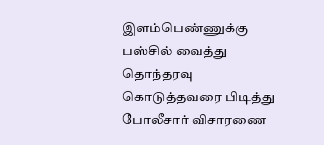இளம்பெண்ணுக்கு பஸ்சில் வைத்து தொந்தரவு கொடுத்தவரை பிடித்து போலீசார் விசாரணை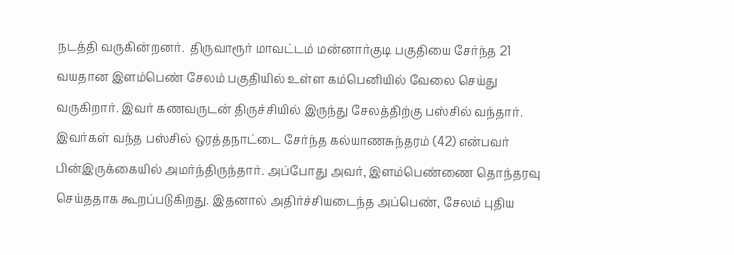நடத்தி வருகின்றனர்.  திருவாரூர் மாவட்டம் மன்னார்குடி பகுதியை சேர்ந்த 21 வயதான இளம்பெண் சேலம் பகுதியில் உள்ள கம்பெனியில் வேலை செய்து வருகிறார். இவர் கணவருடன் திருச்சியில் இருந்து சேலத்திற்கு பஸ்சில் வந்தார். இவர்கள் வந்த பஸ்சில் ஒரத்தநாட்டை சேர்ந்த கல்யாணசுந்தரம் (42) என்பவர் பின்இருக்கையில் அமர்ந்திருந்தார். அப்போது அவர், இளம்பெண்ணை தொந்தரவு செய்ததாக கூறப்படுகிறது. இதனால் அதிர்ச்சியடைந்த அப்பெண், சேலம் புதிய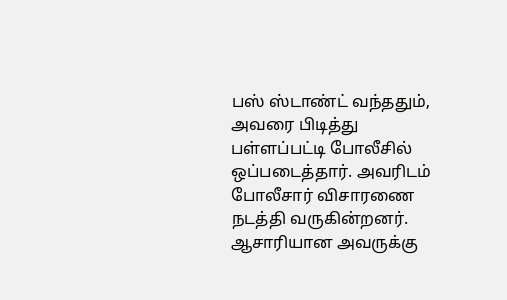பஸ் ஸ்டாண்ட் வந்ததும், அவரை பிடித்து பள்ளப்பட்டி போலீசில் ஒப்படைத்தார். அவரிடம் போலீசார் விசாரணை நடத்தி வருகின்றனர். ஆசாரியான அவருக்கு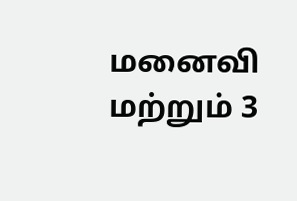மனைவி மற்றும் 3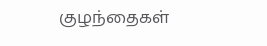குழந்தைகள்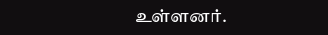உள்ளனர்.